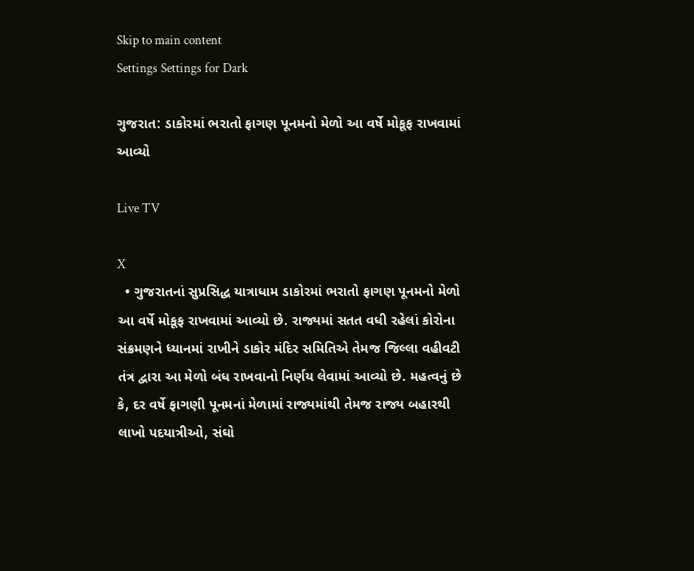Skip to main content
Settings Settings for Dark

ગુજરાત: ડાકોરમાં ભરાતો ફાગણ પૂનમનો મેળો આ વર્ષે મોકૂફ રાખવામાં આવ્યો

Live TV

X
  • ગુજરાતનાં સુપ્રસિદ્ધ યાત્રાધામ ડાકોરમાં ભરાતો ફાગણ પૂનમનો મેળો આ વર્ષે મોકૂફ રાખવામાં આવ્યો છે. રાજ્યમાં સતત વધી રહેલાં કોરોના સંક્રમણને ધ્યાનમાં રાખીને ડાકોર મંદિર સમિતિએ તેમજ જિલ્લા વહીવટી તંત્ર દ્વારા આ મેળો બંધ રાખવાનો નિર્ણય લેવામાં આવ્યો છે. મહત્વનું છે કે, દર વર્ષે ફાગણી પૂનમનાં મેળામાં રાજ્યમાંથી તેમજ રાજ્ય બહારથી લાખો પદયાત્રીઓ, સંઘો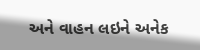અને વાહન લઇને અનેક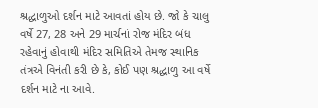શ્રદ્ધાળુઓ દર્શન માટે આવતાં હોય છે. જો કે ચાલુ વર્ષે 27, 28 અને 29 માર્ચનાં રોજ મંદિર બંધ રહેવાનું હોવાથી મંદિર સમિતિએ તેમજ સ્થાનિક તંત્રએ વિનંતી કરી છે કે, કોઈ પણ શ્રદ્ધાળુ આ વર્ષે દર્શન માટે ના આવે.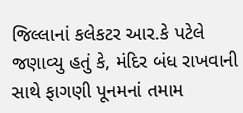જિલ્લાનાં કલેકટર આર.કે પટેલે જણાવ્યુ હતું કે, મંદિર બંધ રાખવાની સાથે ફાગણી પૂનમનાં તમામ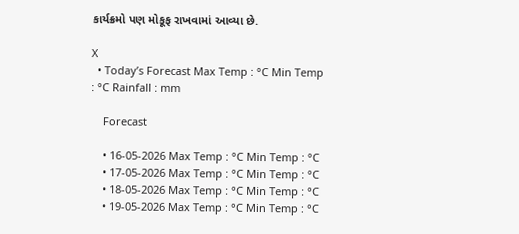કાર્યક્રમો પણ મોકૂફ રાખવામાં આવ્યા છે.

X
  • Today’s Forecast Max Temp : °C Min Temp : °C Rainfall : mm

    Forecast

    • 16-05-2026 Max Temp : °C Min Temp : °C
    • 17-05-2026 Max Temp : °C Min Temp : °C
    • 18-05-2026 Max Temp : °C Min Temp : °C
    • 19-05-2026 Max Temp : °C Min Temp : °C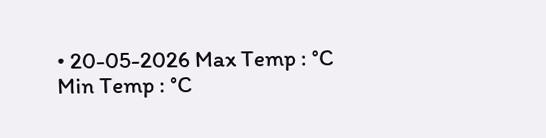• 20-05-2026 Max Temp : °C Min Temp : °C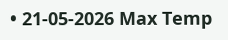• 21-05-2026 Max Temp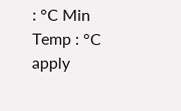: °C Min Temp : °C
apply